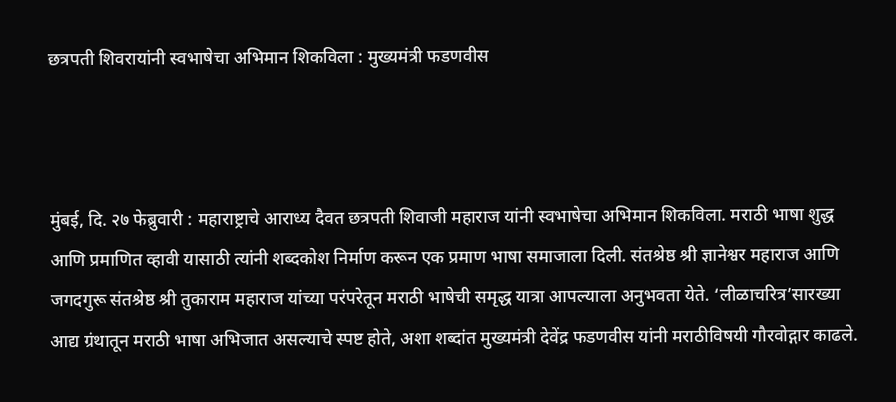छत्रपती शिवरायांनी स्वभाषेचा अभिमान शिकविला : मुख्यमंत्री फडणवीस



मुंबई, दि. २७ फेब्रुवारी : महाराष्ट्राचे आराध्य दैवत छत्रपती शिवाजी महाराज यांनी स्वभाषेचा अभिमान शिकविला. मराठी भाषा शुद्ध आणि प्रमाणित व्हावी यासाठी त्यांनी शब्दकोश निर्माण करून एक प्रमाण भाषा समाजाला दिली. संतश्रेष्ठ श्री ज्ञानेश्वर महाराज आणि जगदगुरू संतश्रेष्ठ श्री तुकाराम महाराज यांच्या परंपरेतून मराठी भाषेची समृद्ध यात्रा आपल्याला अनुभवता येते. ‘लीळाचरित्र’सारख्या आद्य ग्रंथातून मराठी भाषा अभिजात असल्याचे स्पष्ट होते, अशा शब्दांत मुख्यमंत्री देवेंद्र फडणवीस यांनी मराठीविषयी गौरवोद्गार काढले.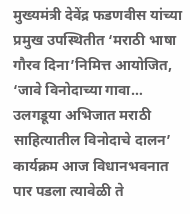मुख्यमंत्री देवेंद्र फडणवीस यांच्या प्रमुख उपस्थितीत ‘मराठी भाषा गौरव दिना’निमित्त आयोजित, ‘जावे विनोदाच्या गावा… उलगडूया अभिजात मराठी साहित्यातील विनोदाचे दालन’ कार्यक्रम आज विधानभवनात पार पडला त्यावेळी ते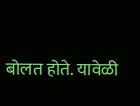बोलत होते. यावेळी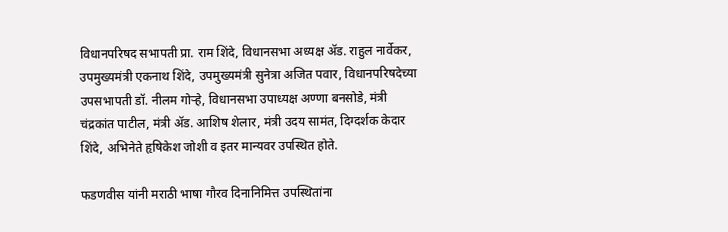विधानपरिषद सभापती प्रा. राम शिंदे, विधानसभा अध्यक्ष ॲड. राहुल नार्वेकर, उपमुख्यमंत्री एकनाथ शिंदे, उपमुख्यमंत्री सुनेत्रा अजित पवार, विधानपरिषदेच्या उपसभापती डॉ. नीलम गोर्‍हे, विधानसभा उपाध्यक्ष अण्णा बनसोडे, मंत्री चंद्रकांत पाटील, मंत्री ॲड. आशिष शेलार, मंत्री उदय सामंत, दिग्दर्शक केदार शिंदे, अभिनेते हृषिकेश जोशी व इतर मान्यवर उपस्थित होते.

फडणवीस यांनी मराठी भाषा गौरव दिनानिमित्त उपस्थितांना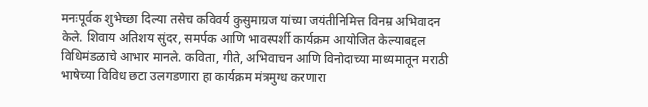मनःपूर्वक शुभेच्छा दिल्या तसेच कविवर्य कुसुमाग्रज यांच्या जयंतीनिमित्त विनम्र अभिवादन केले. शिवाय अतिशय सुंदर, समर्पक आणि भावस्पर्शी कार्यक्रम आयोजित केल्याबद्दल विधिमंडळाचे आभार मानले. कविता, गीते, अभिवाचन आणि विनोदाच्या माध्यमातून मराठी भाषेच्या विविध छटा उलगडणारा हा कार्यक्रम मंत्रमुग्ध करणारा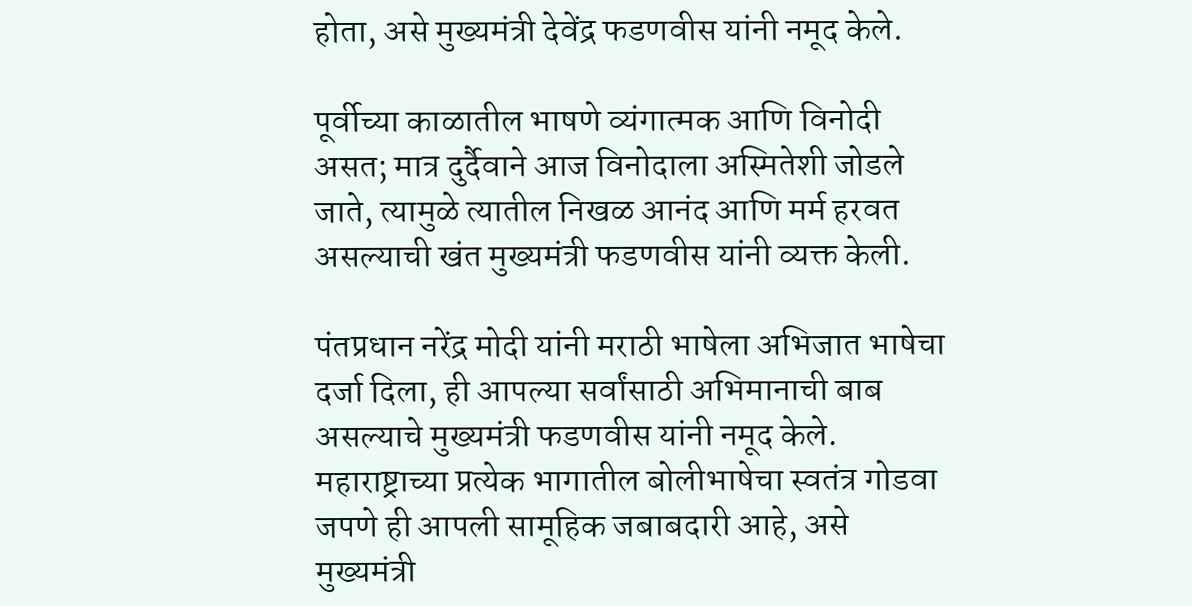होता, असे मुख्यमंत्री देवेंद्र फडणवीस यांनी नमूद केले.

पूर्वीच्या काळातील भाषणे व्यंगात्मक आणि विनोदी असत; मात्र दुर्दैवाने आज विनोदाला अस्मितेशी जोडले जाते, त्यामुळे त्यातील निखळ आनंद आणि मर्म हरवत असल्याची खंत मुख्यमंत्री फडणवीस यांनी व्यक्त केली.

पंतप्रधान नरेंद्र मोदी यांनी मराठी भाषेला अभिजात भाषेचा दर्जा दिला, ही आपल्या सर्वांसाठी अभिमानाची बाब असल्याचे मुख्यमंत्री फडणवीस यांनी नमूद केले. महाराष्ट्राच्या प्रत्येक भागातील बोलीभाषेचा स्वतंत्र गोडवा जपणे ही आपली सामूहिक जबाबदारी आहे, असे मुख्यमंत्री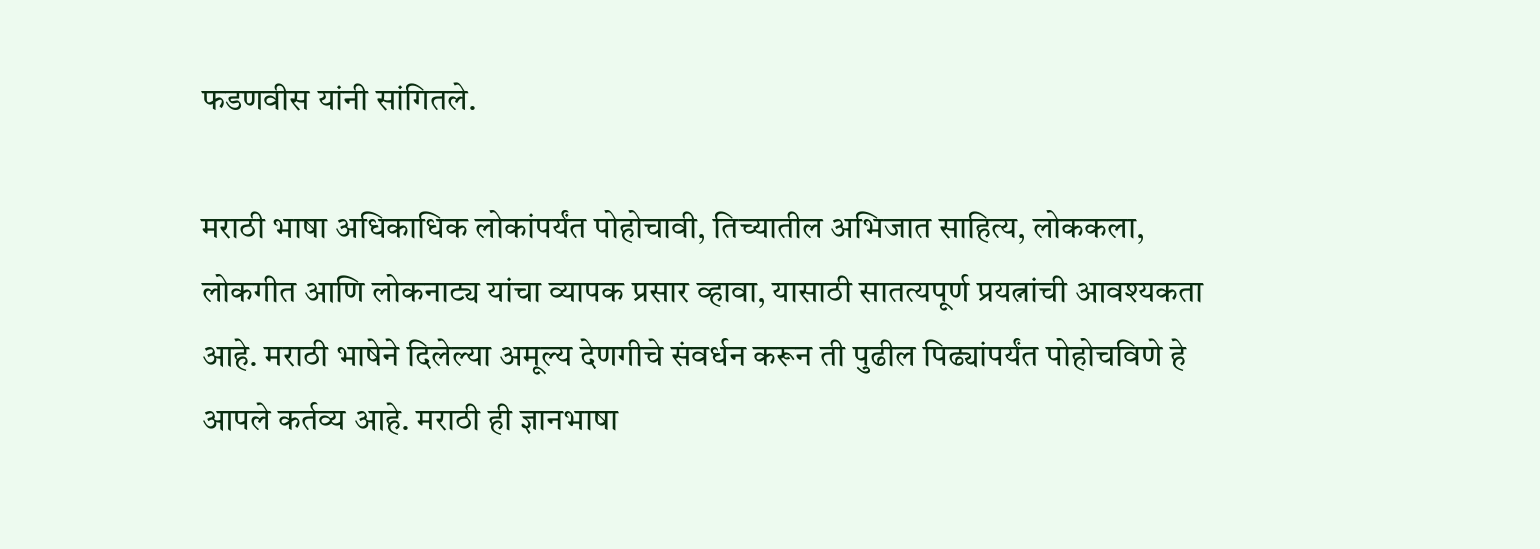फडणवीस यांनी सांगितले.

मराठी भाषा अधिकाधिक लोकांपर्यंत पोहोचावी, तिच्यातील अभिजात साहित्य, लोककला, लोकगीत आणि लोकनाट्य यांचा व्यापक प्रसार व्हावा, यासाठी सातत्यपूर्ण प्रयत्नांची आवश्यकता आहे. मराठी भाषेने दिलेल्या अमूल्य देणगीचे संवर्धन करून ती पुढील पिढ्यांपर्यंत पोहोचविणे हे आपले कर्तव्य आहे. मराठी ही ज्ञानभाषा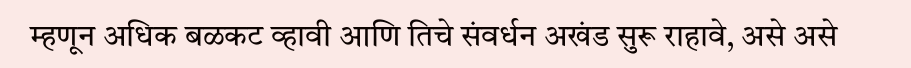म्हणून अधिक बळकट व्हावी आणि तिचे संवर्धन अखंड सुरू राहावे, असे असे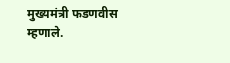मुख्यमंत्री फडणवीस म्हणाले.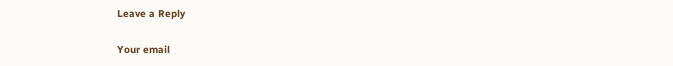Leave a Reply

Your email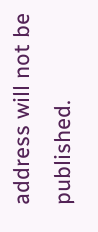address will not be published.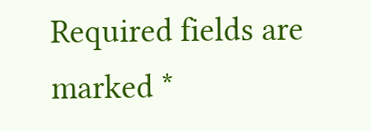Required fields are marked *